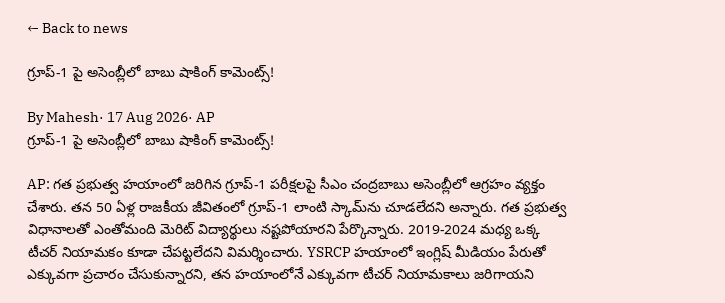← Back to news

గ్రూప్‌-1 పై అసెంబ్లీలో బాబు షాకింగ్‌ కామెంట్స్‌!

By Mahesh· 17 Aug 2026· AP
గ్రూప్‌-1 పై అసెంబ్లీలో బాబు షాకింగ్‌ కామెంట్స్‌!

AP: గత ప్రభుత్వ హయాంలో జరిగిన గ్రూప్‌-1 పరీక్షలపై సీఎం చంద్రబాబు అసెంబ్లీలో ఆగ్రహం వ్యక్తం చేశారు. తన 50 ఏళ్ల రాజకీయ జీవితంలో గ్రూప్‌-1 లాంటి స్కామ్‌ను చూడలేదని అన్నారు. గత ప్రభుత్వ విధానాలతో ఎంతోమంది మెరిట్‌ విద్యార్థులు నష్టపోయారని పేర్కొన్నారు. 2019-2024 మధ్య ఒక్క టీచర్‌ నియామకం కూడా చేపట్టలేదని విమర్శించారు. YSRCP హయాంలో ఇంగ్లిష్‌ మీడియం పేరుతో ఎక్కువగా ప్రచారం చేసుకున్నారని, తన హయాంలోనే ఎక్కువగా టీచర్‌ నియామకాలు జరిగాయని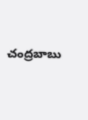చంద్రబాబు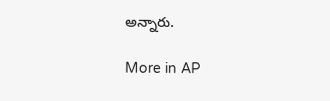అన్నారు.

More in AP